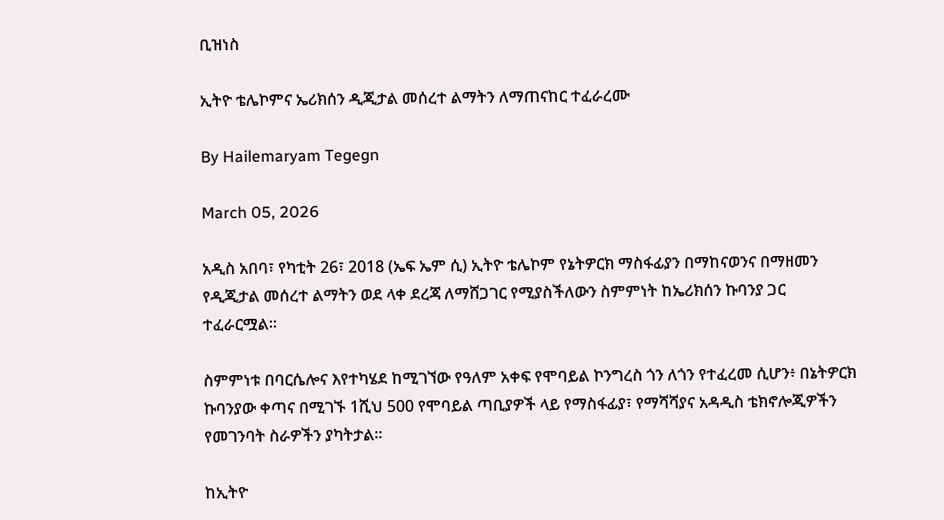ቢዝነስ

ኢትዮ ቴሌኮምና ኤሪክሰን ዲጂታል መሰረተ ልማትን ለማጠናከር ተፈራረሙ

By Hailemaryam Tegegn

March 05, 2026

አዲስ አበባ፣ የካቲት 26፣ 2018 (ኤፍ ኤም ሲ) ኢትዮ ቴሌኮም የኔትዎርክ ማስፋፊያን በማከናወንና በማዘመን የዲጂታል መሰረተ ልማትን ወደ ላቀ ደረጃ ለማሸጋገር የሚያስችለውን ስምምነት ከኤሪክሰን ኩባንያ ጋር ተፈራርሟል፡፡

ስምምነቱ በባርሴሎና እየተካሄደ ከሚገኘው የዓለም አቀፍ የሞባይል ኮንግረስ ጎን ለጎን የተፈረመ ሲሆን፥ በኔትዎርክ ኩባንያው ቀጣና በሚገኙ 1ሺህ 500 የሞባይል ጣቢያዎች ላይ የማስፋፊያ፣ የማሻሻያና አዳዲስ ቴክኖሎጂዎችን የመገንባት ስራዎችን ያካትታል።

ከኢትዮ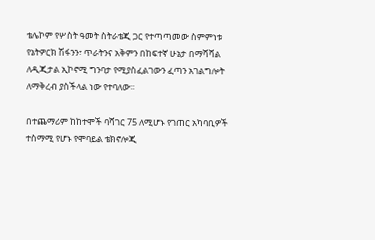ቴሌኮም የሦስት ዓመት ስትራቴጂ ጋር የተጣጣመው ስምምነቱ የኔትዎርክ ሽፋንን፣ ጥራትንና አቅምን በከፍተኛ ሁኔታ በማሻሻል ለዲጂታል ኢኮኖሚ ግንባታ የሚያስፈልገውን ፈጣን አገልግሎት ለማቅረብ ያስችላል ነው የተባለው፡፡

በተጨማሪም ከከተሞች ባሻገር 75 ለሚሆኑ የገጠር አካባቢዎች ተስማሚ የሆኑ የሞባይል ቴክኖሎጂ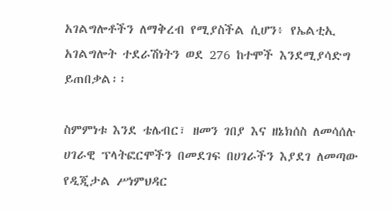አገልግሎቶችን ለማቅረብ የሚያስችል ሲሆን፥ የኤልቲኢ አገልግሎት ተደራሽነትን ወደ 276 ከተሞች እንደሚያሳድግ ይጠበቃል፡፡

ስምምነቱ እንደ ቴሌብር፣ ዘመን ገበያ እና ዘኔክሰስ ለመሳሰሉ ሀገራዊ ፕላትፎርሞችን በመደገፍ በሀገራችን እያደገ ለመጣው የዲጂታል ሥነምህዳር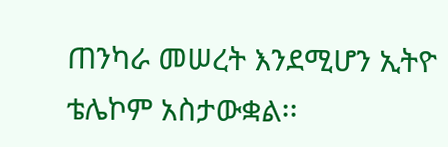ጠንካራ መሠረት እንደሚሆን ኢትዮ ቴሌኮም አስታውቋል፡፡